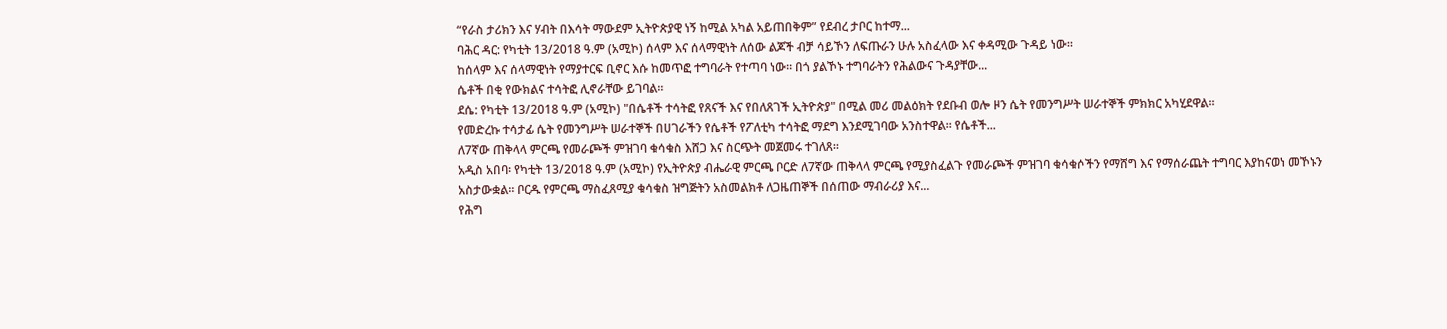“የራስ ታሪክን እና ሃብት በእሳት ማውደም ኢትዮጵያዊ ነኝ ከሚል አካል አይጠበቅም” የደብረ ታቦር ከተማ...
ባሕር ዳር: የካቲት 13/2018 ዓ.ም (አሚኮ) ሰላም እና ሰላማዊነት ለሰው ልጆች ብቻ ሳይኾን ለፍጡራን ሁሉ አስፈላው እና ቀዳሚው ጉዳይ ነው።
ከሰላም እና ሰላማዊነት የማያተርፍ ቢኖር እሱ ከመጥፎ ተግባራት የተጣባ ነው። በጎ ያልኾኑ ተግባራትን የሕልውና ጉዳያቸው...
ሴቶች በቂ የውክልና ተሳትፎ ሊኖራቸው ይገባል።
ደሴ: የካቲት 13/2018 ዓ.ም (አሚኮ) "በሴቶች ተሳትፎ የጸናች እና የበለጸገች ኢትዮጵያ" በሚል መሪ መልዕክት የደቡብ ወሎ ዞን ሴት የመንግሥት ሠራተኞች ምክክር አካሂደዋል።
የመድረኩ ተሳታፊ ሴት የመንግሥት ሠራተኞች በሀገራችን የሴቶች የፖለቲካ ተሳትፎ ማደግ እንደሚገባው አንስተዋል። የሴቶች...
ለ7ኛው ጠቅላላ ምርጫ የመራጮች ምዝገባ ቁሳቁስ እሸጋ እና ስርጭት መጀመሩ ተገለጸ።
አዲስ አበባ፡ የካቲት 13/2018 ዓ.ም (አሚኮ) የኢትዮጵያ ብሔራዊ ምርጫ ቦርድ ለ7ኛው ጠቅላላ ምርጫ የሚያስፈልጉ የመራጮች ምዝገባ ቁሳቁሶችን የማሸግ እና የማሰራጨት ተግባር እያከናወነ መኾኑን አስታውቋል። ቦርዱ የምርጫ ማስፈጸሚያ ቁሳቁስ ዝግጅትን አስመልክቶ ለጋዜጠኞች በሰጠው ማብራሪያ እና...
የሕግ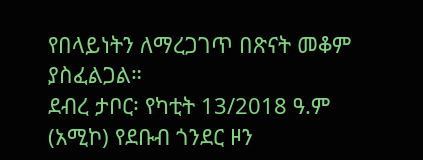የበላይነትን ለማረጋገጥ በጽናት መቆም ያስፈልጋል።
ደብረ ታቦር፡ የካቲት 13/2018 ዓ.ም (አሚኮ) የደቡብ ጎንደር ዞን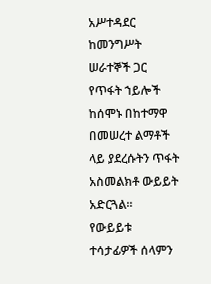አሥተዳደር ከመንግሥት ሠራተኞች ጋር የጥፋት ኀይሎች ከሰሞኑ በከተማዋ በመሠረተ ልማቶች ላይ ያደረሱትን ጥፋት አስመልክቶ ውይይት አድርጓል።
የውይይቱ ተሳታፊዎች ሰላምን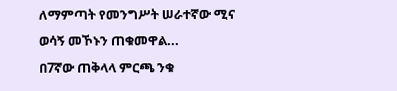ለማምጣት የመንግሥት ሠራተኛው ሚና ወሳኝ መኾኑን ጠቁመዋል...
በ7ኛው ጠቅላላ ምርጫ ንቁ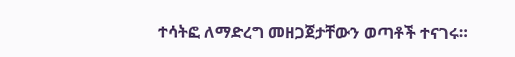ተሳትፎ ለማድረግ መዘጋጀታቸውን ወጣቶች ተናገሩ።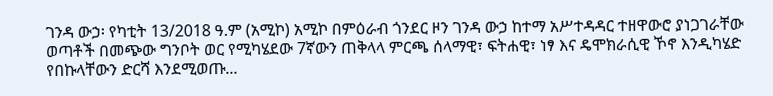ገንዳ ውኃ፡ የካቲት 13/2018 ዓ.ም (አሚኮ) አሚኮ በምዕራብ ጎንደር ዞን ገንዳ ውኃ ከተማ አሥተዳዳር ተዘዋውሮ ያነጋገራቸው ወጣቶች በመጭው ግንቦት ወር የሚካሄደው 7ኛውን ጠቅላላ ምርጫ ሰላማዊ፣ ፍትሐዊ፣ ነፃ እና ዴሞክራሲዊ ኾኖ እንዲካሄድ የበኩላቸውን ድርሻ እንደሚወጡ...